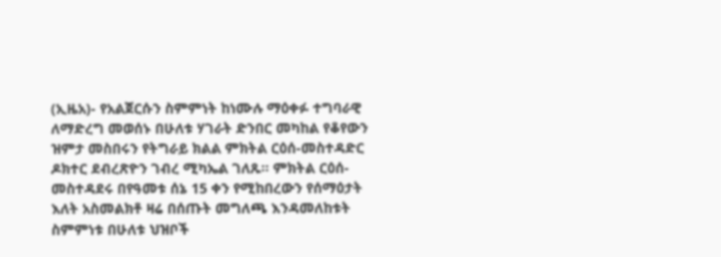(ኢዜአ)- የአልጀርሱን ስምምነት ከነሙሉ ማዕቀፉ ተግባራዊ ለማድረግ መወሰኑ በሁለቱ ሃገራት ድንበር መካከል የቆየውን ዝምታ መስበሩን የትግራይ ክልል ምክትል ርዕሰ-መስተዳድር ዶክተር ደብረጽዮን ገብረ ሚካኤል ገለጹ። ምክትል ርዕሰ-መስተዳደሩ በየዓመቱ ሰኔ 15 ቀን የሚከበረውን የሰማዕታት እለት አስመልክቶ ዛሬ በሰጡት መግለጫ እንዳመለከቱት ስምምነቱ በሁለቱ ህዝቦች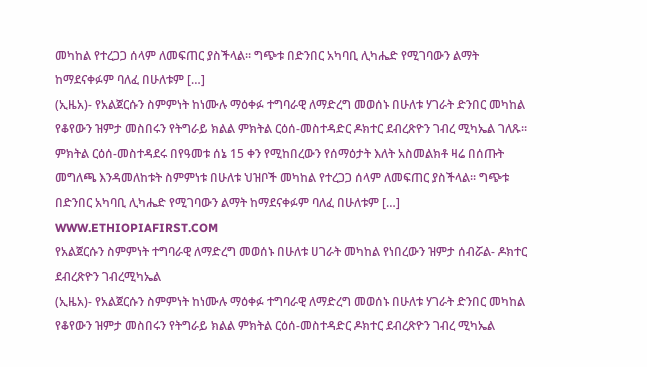መካከል የተረጋጋ ሰላም ለመፍጠር ያስችላል። ግጭቱ በድንበር አካባቢ ሊካሔድ የሚገባውን ልማት ከማደናቀፉም ባለፈ በሁለቱም […]
(ኢዜአ)- የአልጀርሱን ስምምነት ከነሙሉ ማዕቀፉ ተግባራዊ ለማድረግ መወሰኑ በሁለቱ ሃገራት ድንበር መካከል የቆየውን ዝምታ መስበሩን የትግራይ ክልል ምክትል ርዕሰ-መስተዳድር ዶክተር ደብረጽዮን ገብረ ሚካኤል ገለጹ። ምክትል ርዕሰ-መስተዳደሩ በየዓመቱ ሰኔ 15 ቀን የሚከበረውን የሰማዕታት እለት አስመልክቶ ዛሬ በሰጡት መግለጫ እንዳመለከቱት ስምምነቱ በሁለቱ ህዝቦች መካከል የተረጋጋ ሰላም ለመፍጠር ያስችላል። ግጭቱ በድንበር አካባቢ ሊካሔድ የሚገባውን ልማት ከማደናቀፉም ባለፈ በሁለቱም […]
WWW.ETHIOPIAFIRST.COM
የአልጀርሱን ስምምነት ተግባራዊ ለማድረግ መወሰኑ በሁለቱ ሀገራት መካከል የነበረውን ዝምታ ሰብሯል- ዶክተር ደብረጽዮን ገብረሚካኤል
(ኢዜአ)- የአልጀርሱን ስምምነት ከነሙሉ ማዕቀፉ ተግባራዊ ለማድረግ መወሰኑ በሁለቱ ሃገራት ድንበር መካከል የቆየውን ዝምታ መስበሩን የትግራይ ክልል ምክትል ርዕሰ-መስተዳድር ዶክተር ደብረጽዮን ገብረ ሚካኤል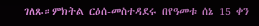ገለጹ።ምክትል ርዕሰ-መስተዳደሩ በየዓመቱ ሰኔ 15 ቀን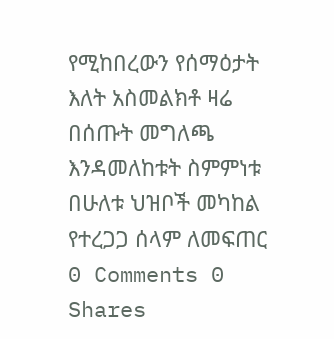የሚከበረውን የሰማዕታት እለት አስመልክቶ ዛሬ በሰጡት መግለጫ እንዳመለከቱት ስምምነቱ በሁለቱ ህዝቦች መካከል የተረጋጋ ሰላም ለመፍጠር
0 Comments 0 Shares